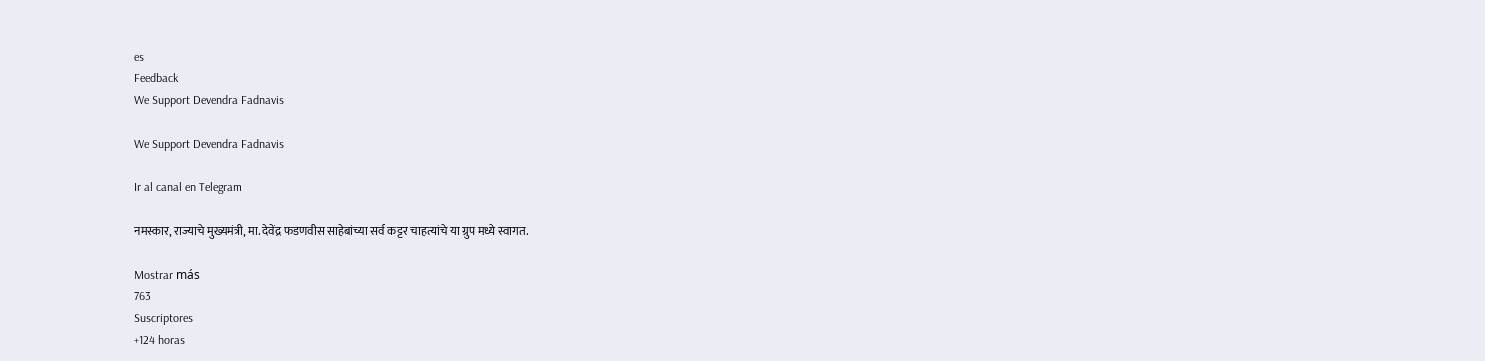es
Feedback
We Support Devendra Fadnavis

We Support Devendra Fadnavis

Ir al canal en Telegram

नमस्कार, राज्याचे मुख्यमंत्री, मा. देवेंद्र फडणवीस साहेबांच्या सर्व कट्टर चाहत्यांचे या ग्रुप मध्ये स्वागत.

Mostrar más
763
Suscriptores
+124 horas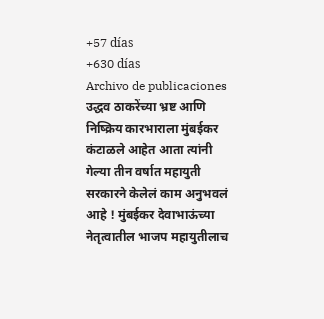+57 días
+630 días
Archivo de publicaciones
उद्धव ठाकरेंच्या भ्रष्ट आणि निष्क्रिय कारभाराला मुंबईकर कंटाळले आहेत आता त्यांनी गेल्या तीन वर्षात महायुती सरकारने केलेलं काम अनुभवलं आहे ! मुंबईकर देवाभाऊंच्या नेतृत्वातील भाजप महायुतीलाच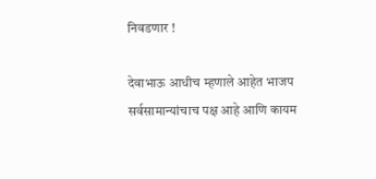निवडणार !

देवाभाऊ आधीच म्हणाले आहेत भाजप सर्वसामान्यांचाच पक्ष आहे आणि कायम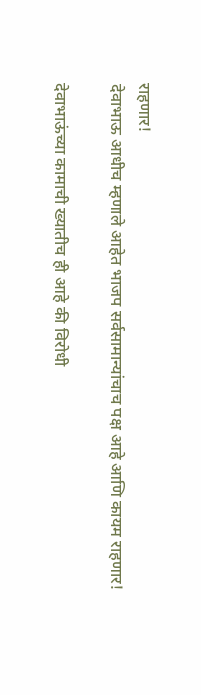राहणार!
देवाभाऊ आधीच म्हणाले आहेत भाजप सर्वसामान्यांचाच पक्ष आहे आणि कायम राहणार!

देवाभाऊंच्या कामाची ख्यातीच ही आहे की विरोधी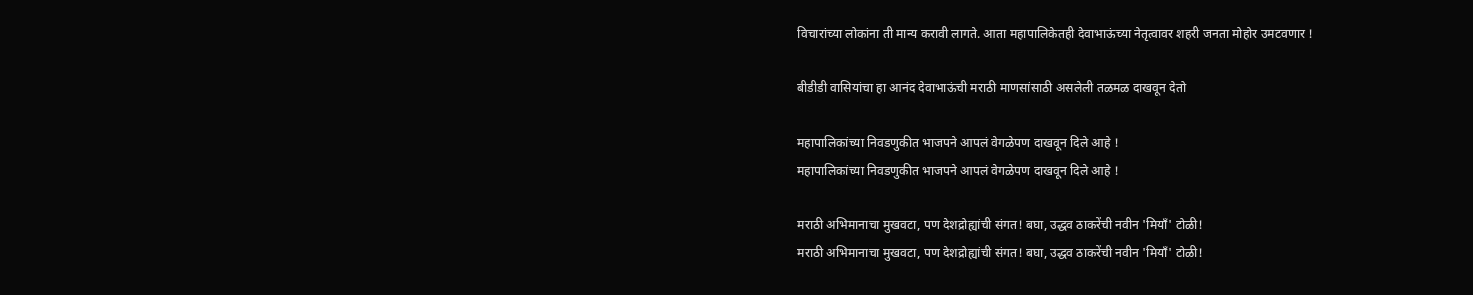विचारांच्या लोकांना ती मान्य करावी लागते. आता महापालिकेतही देवाभाऊंच्या नेतृत्वावर शहरी जनता मोहोर उमटवणार !

बीडीडी वासियांचा हा आनंद देवाभाऊंची मराठी माणसांसाठी असलेली तळमळ दाखवून देतो

महापालिकांच्या निवडणुकीत भाजपने आपलं वेगळेपण दाखवून दिले आहे !
महापालिकांच्या निवडणुकीत भाजपने आपलं वेगळेपण दाखवून दिले आहे !

मराठी अभिमानाचा मुखवटा, पण देशद्रोह्यांची संगत! बघा, उद्धव ठाकरेंची नवीन 'मियाँ' टोळी!
मराठी अभिमानाचा मुखवटा, पण देशद्रोह्यांची संगत! बघा, उद्धव ठाकरेंची नवीन 'मियाँ' टोळी!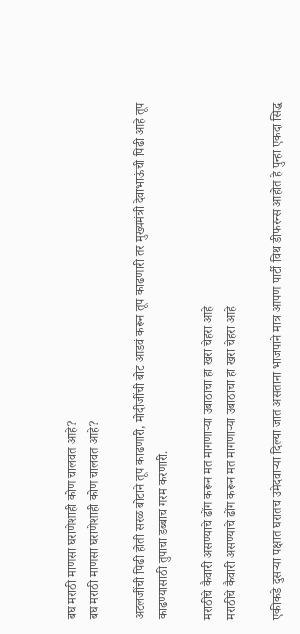बघ मराठी माणसा घराणेशाही कोण चालवत आहे?
बघ मराठी माणसा घराणेशाही कोण चालवत आहे?

अटलजींची पिढी होती सरळ बोटाने तूप काढणारी, मोदीजींची बोट आडवं करून तूप काढणारी तर मुख्यमंत्री देवाभाऊंची पिढी आहे तूप काढण्यासाठी तुपाचा डब्बाच गरम करणारी.

मराठीचे कैवारी असण्याचे ढोंग करून मत मागणाऱ्या उबाठाचा हा खरा चेहरा आहे
मराठीचे कैवारी असण्याचे ढोंग करून मत मागणाऱ्या उबाठाचा हा खरा चेहरा आहे

एकीकडे दुसऱ्या पक्षात घरातच उमेदवाऱ्या दिल्या जात असताना भाजपाने मात्र आपण पार्टी विथ डीफरन्स आहोत हे पुन्हा एकदा सिद्ध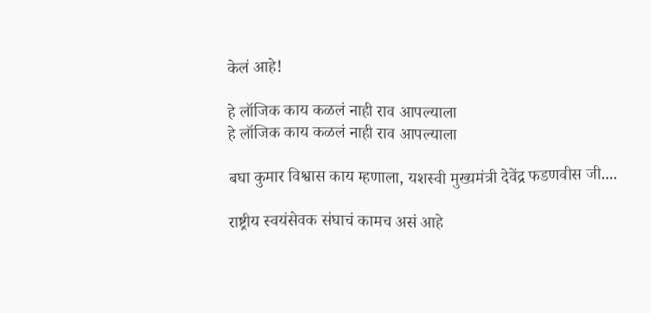केलं आहे!

हे लॉजिक काय कळलं नाही राव आपल्याला
हे लॉजिक काय कळलं नाही राव आपल्याला

बघा कुमार विश्वास काय म्हणाला, यशस्वी मुख्यमंत्री देवेंद्र फडणवीस जी....

राष्ट्रीय स्वयंसेवक संघाचं कामच असं आहे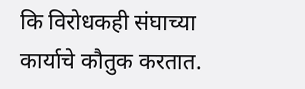कि विरोधकही संघाच्या कार्याचे कौतुक करतात.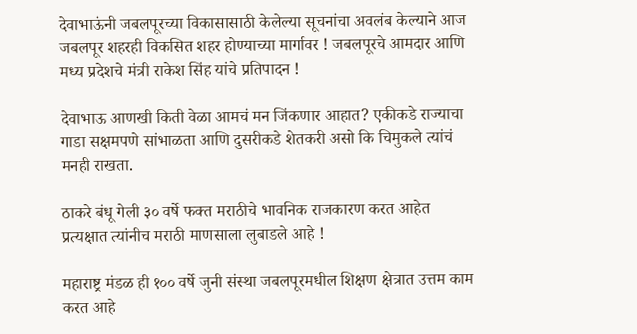देवाभाऊंनी जबलपूरच्या विकासासाठी केलेल्या सूचनांचा अवलंब केल्याने आज जबलपूर शहरही विकसित शहर होण्याच्या मार्गावर ! जबलपूरचे आमदार आणि मध्य प्रदेशचे मंत्री राकेश सिंह यांचे प्रतिपादन !

देवाभाऊ आणखी किती वेळा आमचं मन जिंकणार आहात? एकीकडे राज्याचा गाडा सक्षमपणे सांभाळता आणि दुसरीकडे शेतकरी असो कि चिमुकले त्यांचं मनही राखता.

ठाकरे बंधू गेली ३० वर्षे फक्त मराठीचे भावनिक राजकारण करत आहेत प्रत्यक्षात त्यांनीच मराठी माणसाला लुबाडले आहे !

महाराष्ट्र मंडळ ही १०० वर्षे जुनी संस्था जबलपूरमधील शिक्षण क्षेत्रात उत्तम काम करत आहे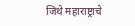जिथे महाराष्ट्राचे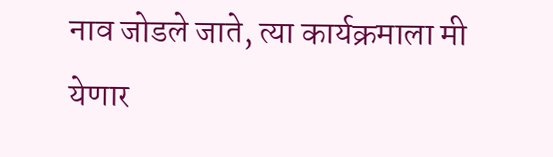नाव जोडले जाते, त्या कार्यक्रमाला मी येणार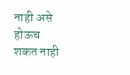नाही असे होऊच शकत नाही